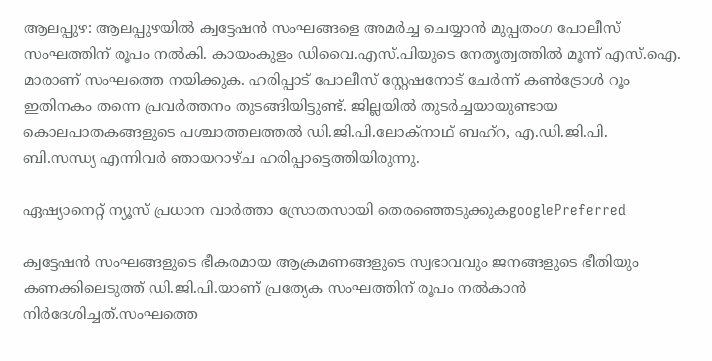ആലപ്പുഴ: ആലപ്പുഴയില്‍ ക്വട്ടേഷന്‍ സംഘങ്ങളെ അമര്‍ച്ച ചെയ്യാന്‍ മുപ്പതംഗ പോലീസ് സംഘത്തിന് രൂപം നല്‍കി. കായംകുളം ഡിവൈ.എസ്.പിയുടെ നേതൃത്വത്തില്‍ മൂന്ന് എസ്.ഐ. മാരാണ് സംഘത്തെ നയിക്കുക. ഹരിപ്പാട് പോലീസ് സ്റ്റേഷനോട് ചേര്‍ന്ന് കണ്‍ട്രോള്‍ റൂം ഇതിനകം തന്നെ പ്രവര്‍ത്തനം തുടങ്ങിയിട്ടുണ്ട്. ജില്ലയില്‍ തുടര്‍ച്ചയായുണ്ടായ കൊലപാതകങ്ങളുടെ പശ്ചാത്തലത്തല്‍ ഡി.ജി.പി.ലോക്‌നാഥ് ബഹ്‌റ, എ.ഡി.ജി.പി. ബി.സന്ധ്യ എന്നിവര്‍ ഞായറാഴ്ച ഹരിപ്പാട്ടെത്തിയിരുന്നു.

ഏഷ്യാനെറ്റ് ന്യൂസ് പ്രധാന വാർത്താ സ്രോതസായി തെരഞ്ഞെടുക്കുകgooglePreferred

ക്വട്ടേഷന്‍ സംഘങ്ങളുടെ ഭീകരമായ ആക്രമണങ്ങളുടെ സ്വഭാവവും ജനങ്ങളുടെ ഭീതിയും കണക്കിലെടുത്ത് ഡി.ജി.പി.യാണ് പ്രത്യേക സംഘത്തിന് രൂപം നല്‍കാന്‍ നിര്‍ദേശിച്ചത്.സംഘത്തെ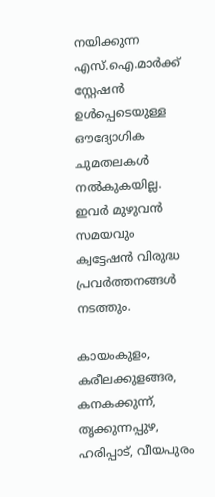നയിക്കുന്ന എസ്.ഐ.മാര്‍ക്ക് സ്റ്റേഷന്‍ ഉള്‍പ്പെടെയുള്ള ഔദ്യോഗിക ചുമതലകള്‍ നല്‍കുകയില്ല. ഇവര്‍ മുഴുവന്‍ സമയവും ക്വട്ടേഷന്‍ വിരുദ്ധ പ്രവര്‍ത്തനങ്ങള്‍ നടത്തും.

കായംകുളം, കരീലക്കുളങ്ങര, കനകക്കുന്ന്, തൃക്കുന്നപ്പുഴ, ഹരിപ്പാട്, വീയപുരം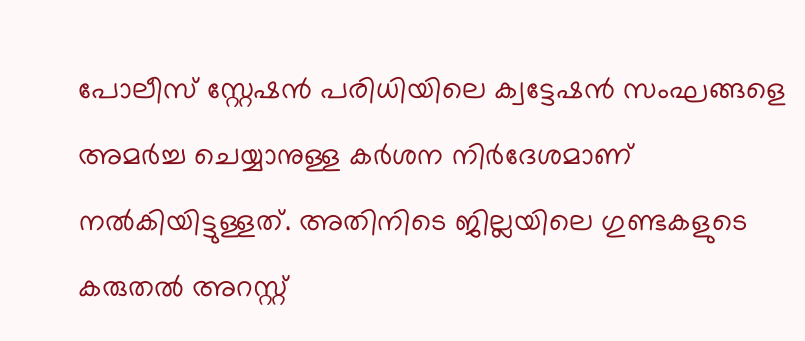പോലീസ് സ്റ്റേഷന്‍ പരിധിയിലെ ക്വട്ടേഷന്‍ സംഘങ്ങളെ അമര്‍ച്ച ചെയ്യാനുള്ള കര്‍ശന നിര്‍ദേശമാണ് നല്‍കിയിട്ടുള്ളത്. അതിനിടെ ജില്ലയിലെ ഗുണ്ടകളുടെ കരുതല്‍ അറസ്റ്റ്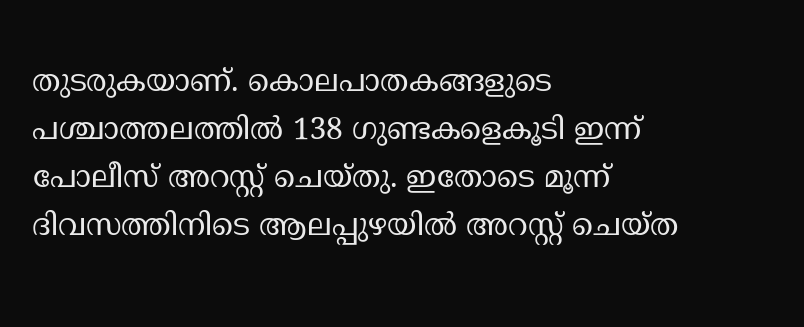തുടരുകയാണ്. കൊലപാതകങ്ങളുടെ പശ്ചാത്തലത്തില്‍ 138 ഗുണ്ടകളെകൂടി ഇന്ന് പോലീസ് അറസ്റ്റ് ചെയ്തു. ഇതോടെ മൂന്ന് ദിവസത്തിനിടെ ആലപ്പുഴയില്‍ അറസ്റ്റ് ചെയ്ത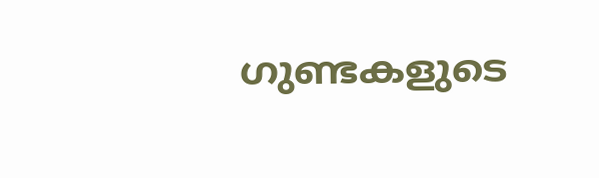ഗുണ്ടകളുടെ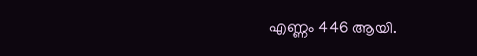എണ്ണം 446 ആയി.